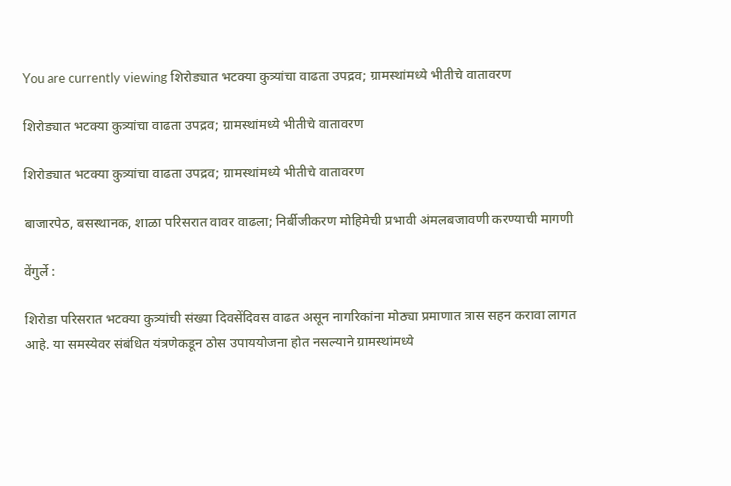You are currently viewing शिरोड्यात भटक्या कुत्र्यांचा वाढता उपद्रव; ग्रामस्थांमध्ये भीतीचे वातावरण

शिरोड्यात भटक्या कुत्र्यांचा वाढता उपद्रव; ग्रामस्थांमध्ये भीतीचे वातावरण

शिरोड्यात भटक्या कुत्र्यांचा वाढता उपद्रव; ग्रामस्थांमध्ये भीतीचे वातावरण

बाजारपेठ, बसस्थानक, शाळा परिसरात वावर वाढला; निर्बीजीकरण मोहिमेची प्रभावी अंमलबजावणी करण्याची मागणी

वेंगुर्ले :

शिरोडा परिसरात भटक्या कुत्र्यांची संख्या दिवसेंदिवस वाढत असून नागरिकांना मोठ्या प्रमाणात त्रास सहन करावा लागत आहे. या समस्येवर संबंधित यंत्रणेकडून ठोस उपाययोजना होत नसल्याने ग्रामस्थांमध्ये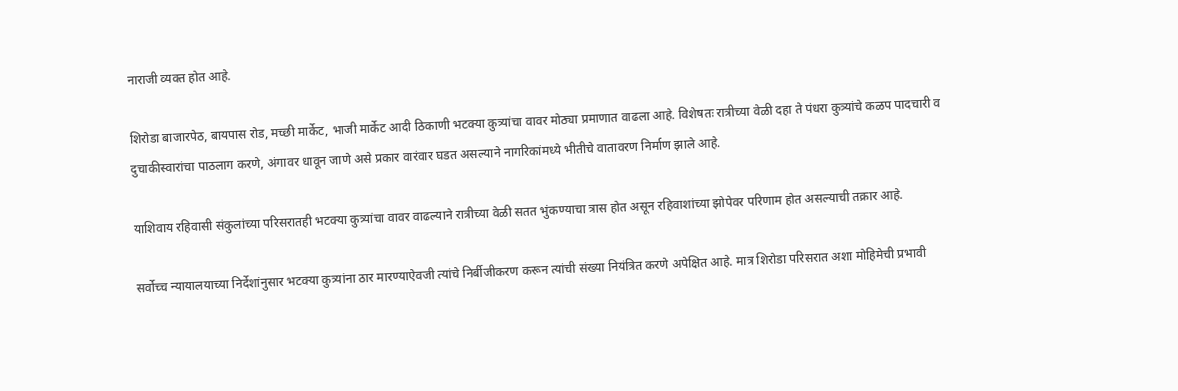नाराजी व्यक्त होत आहे.

शिरोडा बाजारपेठ, बायपास रोड, मच्छी मार्केट, भाजी मार्केट आदी ठिकाणी भटक्या कुत्र्यांचा वावर मोठ्या प्रमाणात वाढला आहे. विशेषतः रात्रीच्या वेळी दहा ते पंधरा कुत्र्यांचे कळप पादचारी व दुचाकीस्वारांचा पाठलाग करणे, अंगावर धावून जाणे असे प्रकार वारंवार घडत असल्याने नागरिकांमध्ये भीतीचे वातावरण निर्माण झाले आहे.

याशिवाय रहिवासी संकुलांच्या परिसरातही भटक्या कुत्र्यांचा वावर वाढल्याने रात्रीच्या वेळी सतत भुंकण्याचा त्रास होत असून रहिवाशांच्या झोपेवर परिणाम होत असल्याची तक्रार आहे.

सर्वोच्च न्यायालयाच्या निर्देशांनुसार भटक्या कुत्र्यांना ठार मारण्याऐवजी त्यांचे निर्बीजीकरण करून त्यांची संख्या नियंत्रित करणे अपेक्षित आहे. मात्र शिरोडा परिसरात अशा मोहिमेची प्रभावी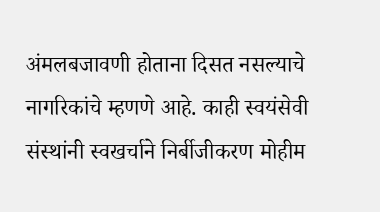अंमलबजावणी होताना दिसत नसल्याचे नागरिकांचे म्हणणे आहे. काही स्वयंसेवी संस्थांनी स्वखर्चाने निर्बीजीकरण मोहीम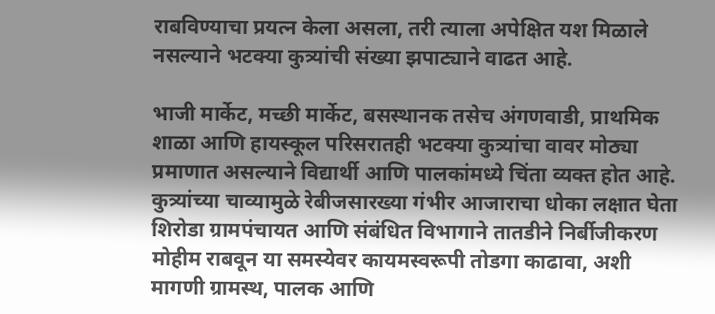राबविण्याचा प्रयत्न केला असला, तरी त्याला अपेक्षित यश मिळाले नसल्याने भटक्या कुत्र्यांची संख्या झपाट्याने वाढत आहे.

भाजी मार्केट, मच्छी मार्केट, बसस्थानक तसेच अंगणवाडी, प्राथमिक शाळा आणि हायस्कूल परिसरातही भटक्या कुत्र्यांचा वावर मोठ्या प्रमाणात असल्याने विद्यार्थी आणि पालकांमध्ये चिंता व्यक्त होत आहे. कुत्र्यांच्या चाव्यामुळे रेबीजसारख्या गंभीर आजाराचा धोका लक्षात घेता शिरोडा ग्रामपंचायत आणि संबंधित विभागाने तातडीने निर्बीजीकरण मोहीम राबवून या समस्येवर कायमस्वरूपी तोडगा काढावा, अशी मागणी ग्रामस्थ, पालक आणि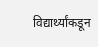विद्यार्थ्यांकडून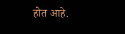होत आहे.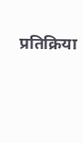प्रतिक्रिया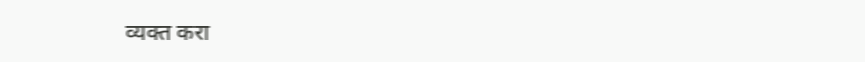व्यक्त करा